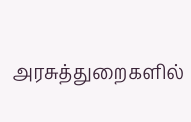அரசுத்துறைகளில்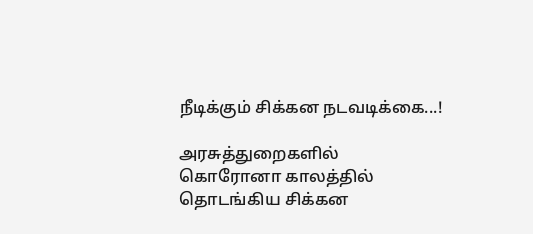நீடிக்கும் சிக்கன நடவடிக்கை...!

அரசுத்துறைகளில் கொரோனா காலத்தில் தொடங்கிய சிக்கன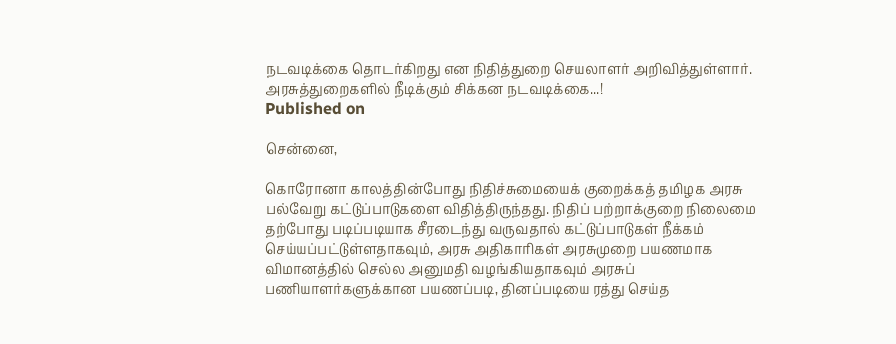நடவடிக்கை தொடர்கிறது என நிதித்துறை செயலாளர் அறிவித்துள்ளார்.
அரசுத்துறைகளில் நீடிக்கும் சிக்கன நடவடிக்கை...!
Published on

சென்னை,

கொரோனா காலத்தின்போது நிதிச்சுமையைக் குறைக்கத் தமிழக அரசு பல்வேறு கட்டுப்பாடுகளை விதித்திருந்தது. நிதிப் பற்றாக்குறை நிலைமை தற்போது படிப்படியாக சீரடைந்து வருவதால் கட்டுப்பாடுகள் நீக்கம் செய்யப்பட்டுள்ளதாகவும், அரசு அதிகாரிகள் அரசுமுறை பயணமாக விமானத்தில் செல்ல அனுமதி வழங்கியதாகவும் அரசுப் பணியாளர்களுக்கான பயணப்படி, தினப்படியை ரத்து செய்த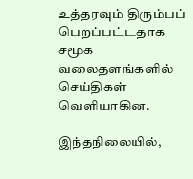உத்தரவும் திரும்பப் பெறப்பட்டதாக சமூக வலைதளங்களில் செய்திகள் வெளியாகின.

இந்தநிலையில்,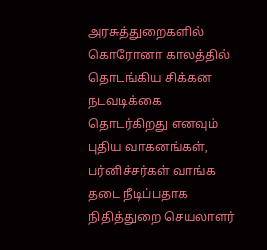அரசுத்துறைகளில் கொரோனா காலத்தில் தொடங்கிய சிக்கன நடவடிக்கை தொடர்கிறது எனவும் புதிய வாகனங்கள், பர்னிச்சர்கள் வாங்க தடை நீடிப்பதாக நிதித்துறை செயலாளர்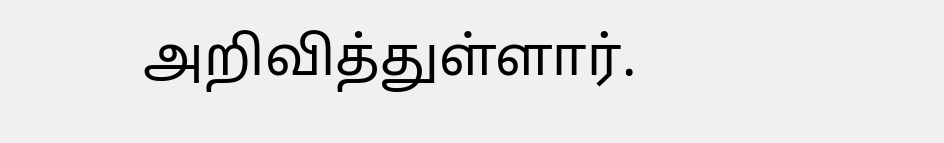அறிவித்துள்ளார்.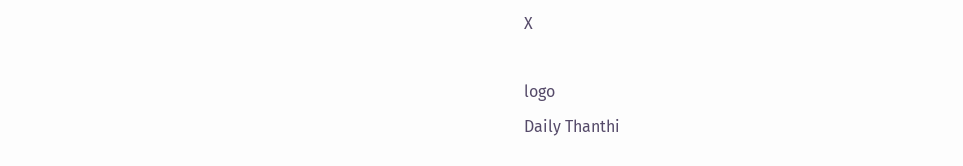X

logo
Daily Thanthi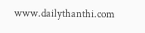www.dailythanthi.com